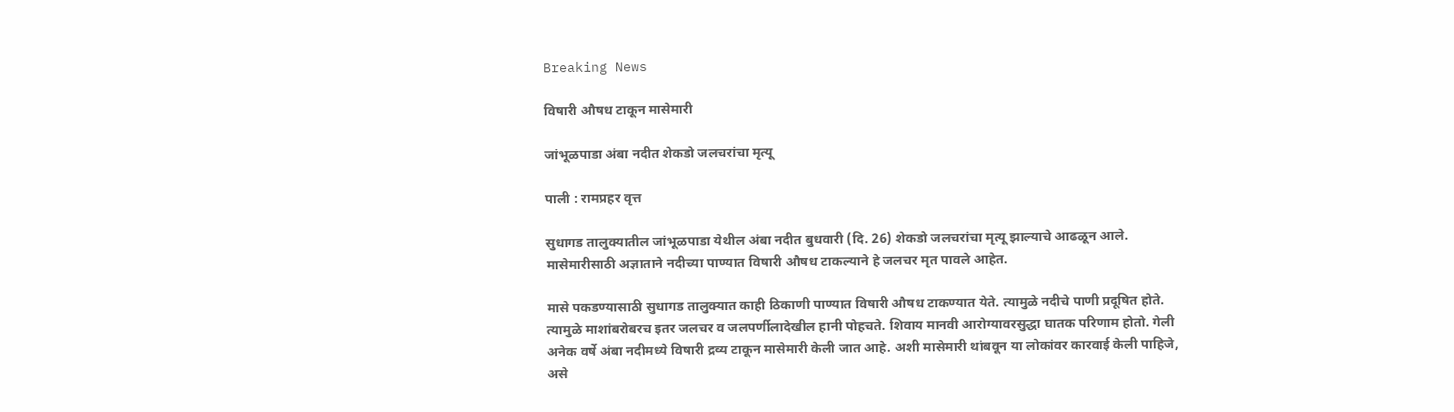Breaking News

विषारी औषध टाकून मासेमारी

जांभूळपाडा अंबा नदीत शेकडो जलचरांचा मृत्यू

पाली : रामप्रहर वृत्त

सुधागड तालुक्यातील जांभूळपाडा येथील अंबा नदीत बुधवारी (दि. 26) शेकडो जलचरांचा मृत्यू झाल्याचे आढळून आले. मासेमारीसाठी अज्ञाताने नदीच्या पाण्यात विषारी औषध टाकल्याने हे जलचर मृत पावले आहेत.

मासे पकडण्यासाठी सुधागड तालुक्यात काही ठिकाणी पाण्यात विषारी औषध टाकण्यात येते. त्यामुळे नदीचे पाणी प्रदूषित होते. त्यामुळे माशांबरोबरच इतर जलचर व जलपर्णीलादेखील हानी पोहचते. शिवाय मानवी आरोग्यावरसुद्धा घातक परिणाम होतो. गेली अनेक वर्षे अंबा नदीमध्ये विषारी द्रव्य टाकून मासेमारी केली जात आहे. अशी मासेमारी थांबवून या लोकांवर कारवाई केली पाहिजे, असे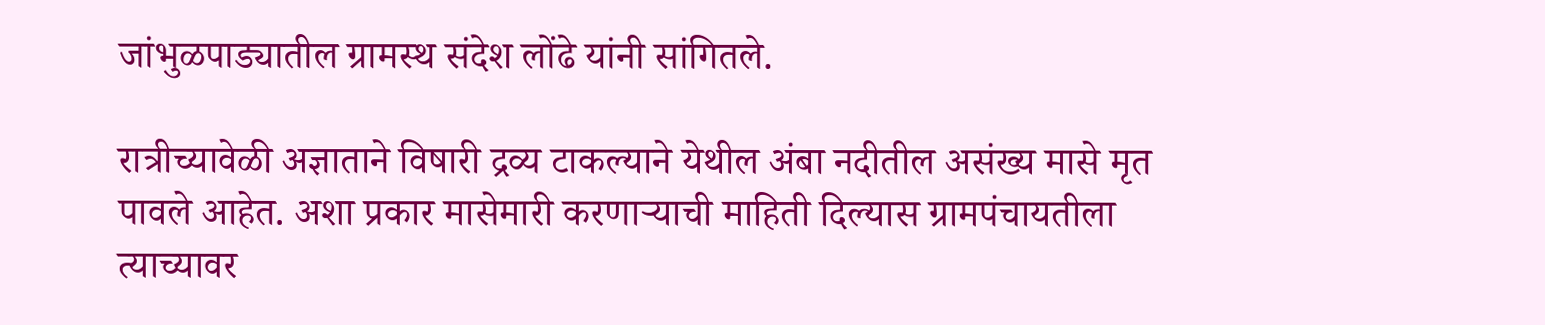जांभुळपाड्यातील ग्रामस्थ संदेश लोंढे यांनी सांगितले.

रात्रीच्यावेळी अज्ञाताने विषारी द्रव्य टाकल्याने येथील अंबा नदीतील असंख्य मासे मृत पावले आहेत. अशा प्रकार मासेमारी करणार्‍याची माहिती दिल्यास ग्रामपंचायतीला त्याच्यावर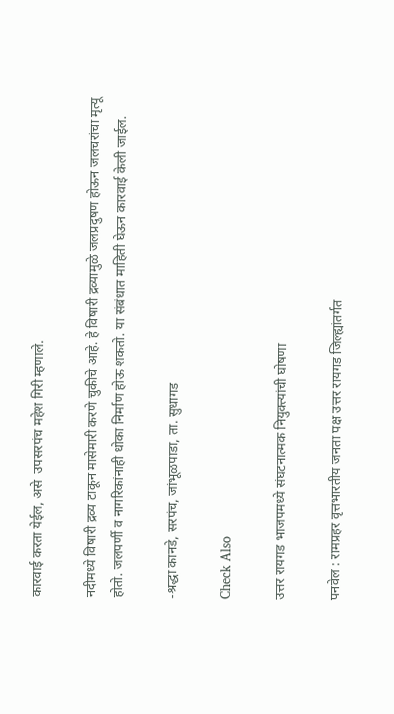कारवाई करता येईल, असे  उपसरपंच महेश गिरी म्हणाले.

नदीमध्ये विषारी द्रव्य टाकून मासेमारी करणे चुकीचे आहे. हे विषारी द्रव्यामुळे जलप्रदुषण होऊन जलचरांचा मृत्यू होतो. जलपर्णी व नागरिकांनाही धोका निर्माण होऊ शकतो. या संबंधात माहिती घेऊन कारवाई केली जाईल.

-श्रद्धा कानडे, सरपंच, जांभूळपाडा, ता. सुधागड

Check Also

उत्तर रायगड भाजपमध्ये संघटनात्मक नियुक्त्यांची घोषणा

पनवेल : रामप्रहर वृत्तभारतीय जनता पक्ष उत्तर रायगड जिल्ह्यांतर्गत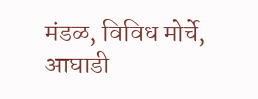मंडळ, विविध मोर्चे, आघाडी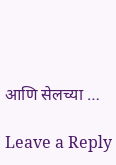आणि सेलच्या …

Leave a Reply